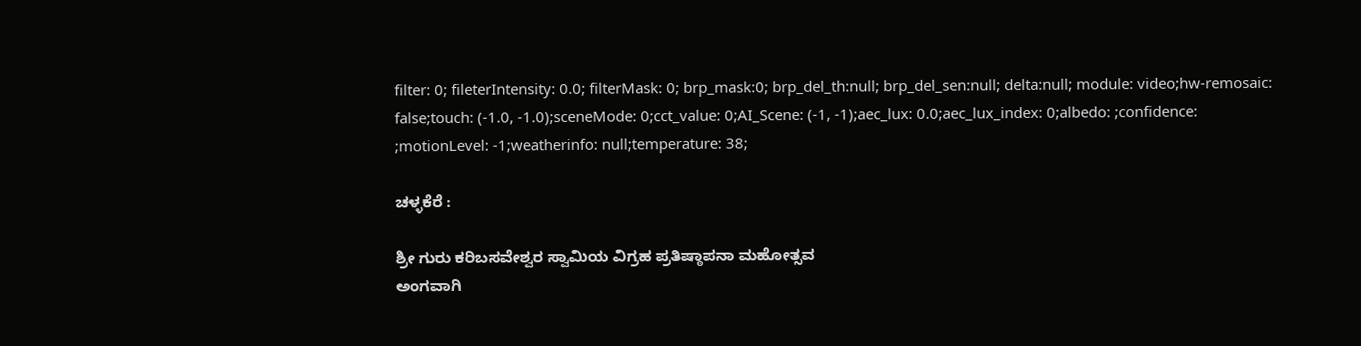filter: 0; fileterIntensity: 0.0; filterMask: 0; brp_mask:0; brp_del_th:null; brp_del_sen:null; delta:null; module: video;hw-remosaic: false;touch: (-1.0, -1.0);sceneMode: 0;cct_value: 0;AI_Scene: (-1, -1);aec_lux: 0.0;aec_lux_index: 0;albedo: ;confidence: ;motionLevel: -1;weatherinfo: null;temperature: 38;

ಚಳ್ಳಕೆರೆ :

ಶ್ರೀ ಗುರು ಕರಿಬಸವೇಶ್ವರ ಸ್ವಾಮಿಯ ವಿಗ್ರಹ ಪ್ರತಿಷ್ಠಾಪನಾ ಮಹೋತ್ಸವ
ಅಂಗವಾಗಿ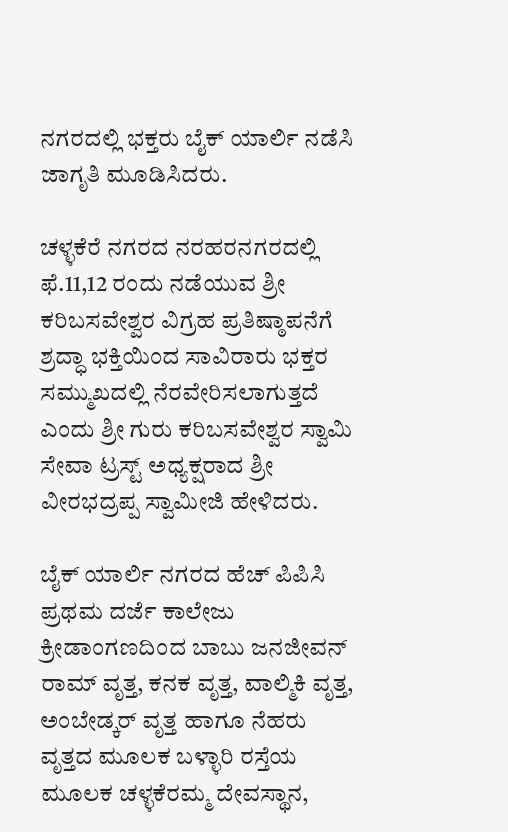ನಗರದಲ್ಲಿ ಭಕ್ತರು ಬೈಕ್ ಯಾರ್ಲಿ ನಡೆಸಿ ಜಾಗೃತಿ ಮೂಡಿಸಿದರು.

ಚಳ್ಳಕೆರೆ ನಗರದ ನರಹರನಗರದಲ್ಲಿ ಫೆ.11,12 ರಂದು ನಡೆಯುವ ಶ್ರೀ ಕರಿಬಸವೇಶ್ವರ ವಿಗ್ರಹ ಪ್ರತಿಷ್ಠಾಪನೆಗೆ ಶ್ರದ್ಧಾ ಭಕ್ತಿಯಿಂದ ಸಾವಿರಾರು ಭಕ್ತರ ಸಮ್ಮುಖದಲ್ಲಿ ನೆರವೇರಿಸಲಾಗುತ್ತದೆ ಎಂದು ಶ್ರೀ ಗುರು ಕರಿಬಸವೇಶ್ವರ ಸ್ವಾಮಿ ಸೇವಾ ಟ್ರಸ್ಟ್ ಅಧ್ಯಕ್ಷರಾದ ಶ್ರೀ ವೀರಭದ್ರಪ್ಪ ಸ್ವಾಮೀಜಿ ಹೇಳಿದರು.

ಬೈಕ್ ಯಾರ್ಲಿ ನಗರದ ಹೆಚ್ ಪಿಪಿಸಿ ಪ್ರಥಮ ದರ್ಜೆ ಕಾಲೇಜು ಕ್ರೀಡಾಂಗಣದಿಂದ ಬಾಬು ಜನಜೀವನ್ ರಾಮ್ ವೃತ್ತ, ಕನಕ ವೃತ್ತ, ವಾಲ್ಮಿಕಿ ವೃತ್ತ, ಅಂಬೇಡ್ಕರ್ ವೃತ್ತ ಹಾಗೂ ನೆಹರು ವೃತ್ತದ ಮೂಲಕ ಬಳ್ಳಾರಿ ರಸ್ತೆಯ ಮೂಲಕ ಚಳ್ಳಕೆರಮ್ಮ ದೇವಸ್ಥಾನ,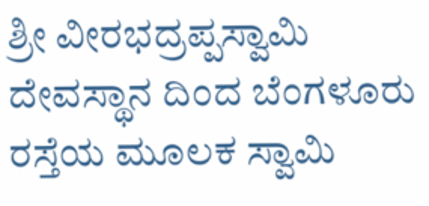ಶ್ರೀ ವೀರಭದ್ರಪ್ಪಸ್ವಾಮಿ ದೇವಸ್ಥಾನ ದಿಂದ ಬೆಂಗಳೂರು ರಸ್ತೆಯ ಮೂಲಕ ಸ್ವಾಮಿ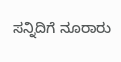ಸನ್ನಿದಿಗೆ ನೂರಾರು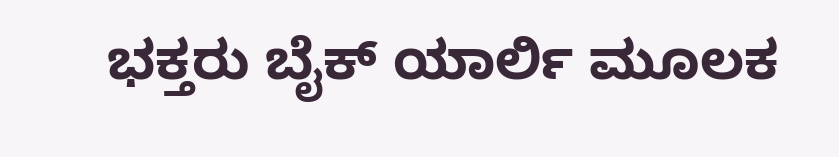ಭಕ್ತರು ಬೈಕ್ ಯಾರ್ಲಿ ಮೂಲಕ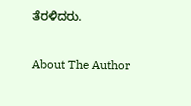ತೆರಳಿದರು.

About The Author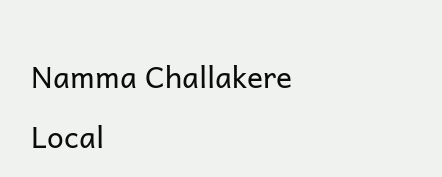Namma Challakere Local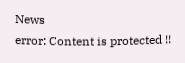News
error: Content is protected !!